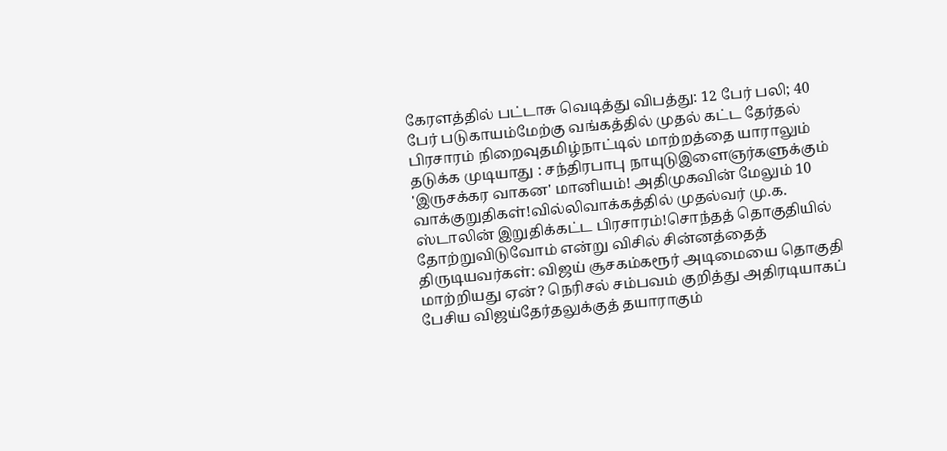கேரளத்தில் பட்டாசு வெடித்து விபத்து: 12 பேர் பலி; 40 பேர் படுகாயம்மேற்கு வங்கத்தில் முதல் கட்ட தேர்தல் பிரசாரம் நிறைவுதமிழ்நாட்டில் மாற்றத்தை யாராலும் தடுக்க முடியாது : சந்திரபாபு நாயுடுஇளைஞர்களுக்கும் 'இருசக்கர வாகன' மானியம்! அதிமுகவின் மேலும் 10 வாக்குறுதிகள்!வில்லிவாக்கத்தில் முதல்வர் மு.க. ஸ்டாலின் இறுதிக்கட்ட பிரசாரம்!சொந்தத் தொகுதியில் தோற்றுவிடுவோம் என்று விசில் சின்னத்தைத் திருடியவர்கள்: விஜய் சூசகம்கரூர் அடிமையை தொகுதி மாற்றியது ஏன்? நெரிசல் சம்பவம் குறித்து அதிரடியாகப் பேசிய விஜய்தேர்தலுக்குத் தயாராகும்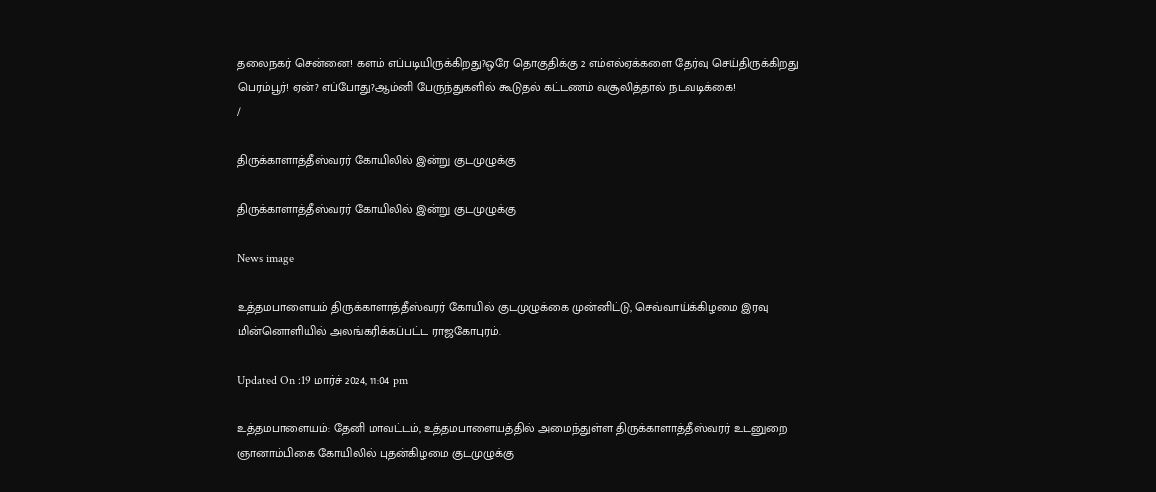தலைநகர் சென்னை! களம் எப்படியிருக்கிறது?ஒரே தொகுதிக்கு 2 எம்எல்ஏக்களை தேர்வு செய்திருக்கிறது பெரம்பூர்! ஏன்? எப்போது?ஆம்னி பேருந்துகளில் கூடுதல் கட்டணம் வசூலித்தால் நடவடிக்கை!
/

திருக்காளாத்தீஸ்வரர் கோயிலில் இன்று குடமுழுக்கு

திருக்காளாத்தீஸ்வரர் கோயிலில் இன்று குடமுழுக்கு

News image

உத்தமபாளையம் திருக்காளாத்தீஸ்வரர் கோயில் குடமுழுக்கை முன்னிட்டு, செவ்வாய்க்கிழமை இரவு மின்னொளியில் அலங்கரிக்கப்பட்ட ராஜகோபுரம்.

Updated On :19 மார்ச் 2024, 11:04 pm

உத்தமபாளையம்: தேனி மாவட்டம், உத்தமபாளையத்தில் அமைந்துள்ள திருக்காளாத்தீஸ்வரர் உடனுறை ஞானாம்பிகை கோயிலில் புதன்கிழமை குடமுழுக்கு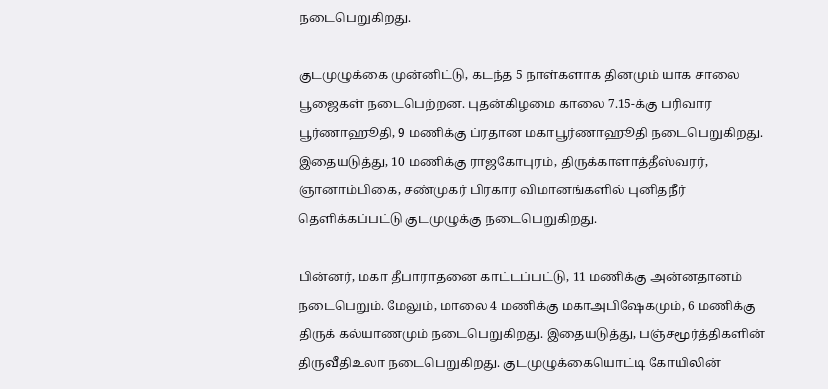நடைபெறுகிறது.

குடமுழுக்கை முன்னிட்டு, கடந்த 5 நாள்களாக தினமும் யாக சாலை பூஜைகள் நடைபெற்றன. புதன்கிழமை காலை 7.15-க்கு பரிவார பூர்ணாஹூதி, 9 மணிக்கு ப்ரதான மகாபூர்ணாஹூதி நடைபெறுகிறது. இதையடுத்து, 10 மணிக்கு ராஜகோபுரம், திருக்காளாத்தீஸ்வரர், ஞானாம்பிகை, சண்முகர் பிரகார விமானங்களில் புனிதநீர் தெளிக்கப்பட்டு குடமுழுக்கு நடைபெறுகிறது.

பின்னர், மகா தீபாராதனை காட்டப்பட்டு, 11 மணிக்கு அன்னதானம் நடைபெறும். மேலும், மாலை 4 மணிக்கு மகாஅபிஷேகமும், 6 மணிக்கு திருக் கல்யாணமும் நடைபெறுகிறது. இதையடுத்து, பஞ்சமூர்த்திகளின் திருவீதிஉலா நடைபெறுகிறது. குடமுழுக்கையொட்டி கோயிலின்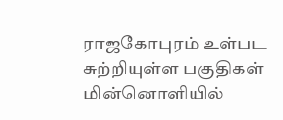ராஜகோபுரம் உள்பட சுற்றியுள்ள பகுதிகள் மின்னொளியில்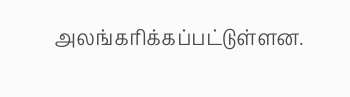அலங்கரிக்கப்பட்டுள்ளன.